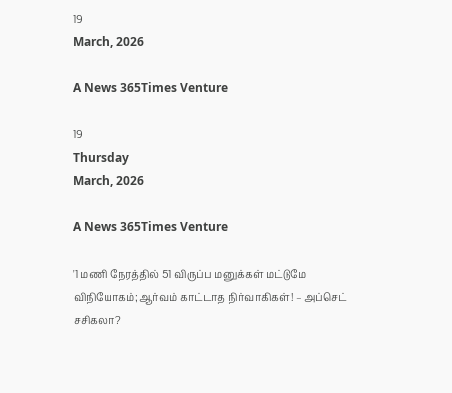19
March, 2026

A News 365Times Venture

19
Thursday
March, 2026

A News 365Times Venture

'1 மணி நேரத்தில் 51 விருப்ப மனுக்கள் மட்டுமே விநியோகம்;ஆர்வம் காட்டாத நிர்வாகிகள்! – அப்செட் சசிகலா?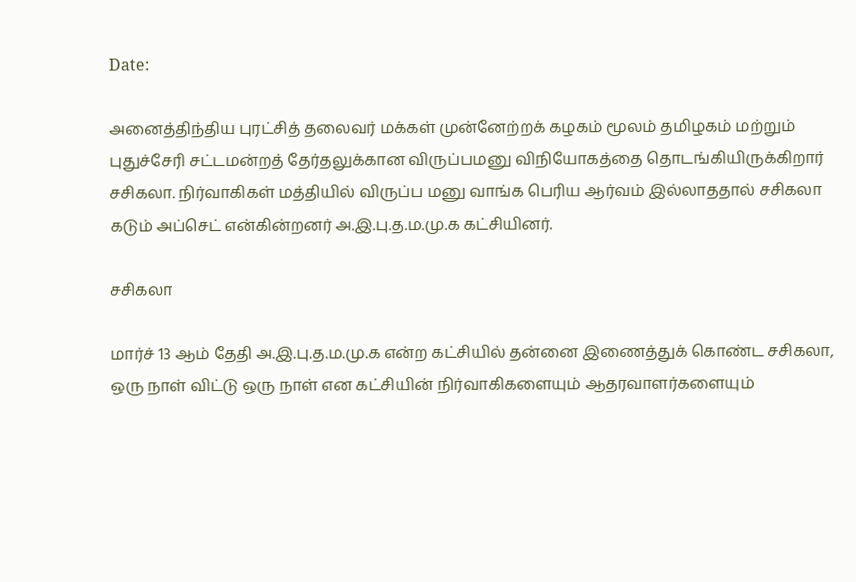Date:

அனைத்திந்திய புரட்சித் தலைவர் மக்கள் முன்னேற்றக் கழகம் மூலம் தமிழகம் மற்றும் புதுச்சேரி சட்டமன்றத் தேர்தலுக்கான விருப்பமனு விநியோகத்தை தொடங்கியிருக்கிறார் சசிகலா. நிர்வாகிகள் மத்தியில் விருப்ப மனு வாங்க பெரிய ஆர்வம் இல்லாததால் சசிகலா கடும் அப்செட் என்கின்றனர் அ.இ.பு.த.ம.மு.க கட்சியினர்.

சசிகலா

மார்ச் 13 ஆம் தேதி அ.இ.பு.த.ம.மு.க என்ற கட்சியில் தன்னை இணைத்துக் கொண்ட சசிகலா, ஒரு நாள் விட்டு ஒரு நாள் என கட்சியின் நிர்வாகிகளையும் ஆதரவாளர்களையும்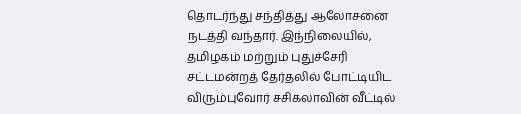தொடர்ந்து சந்தித்து ஆலோசனை நடத்தி வந்தார். இந்நிலையில், தமிழகம் மற்றும் புதுச்சேரி சட்டமன்றத் தேர்தலில் போட்டியிட விரும்புவோர் சசிகலாவின் வீட்டில்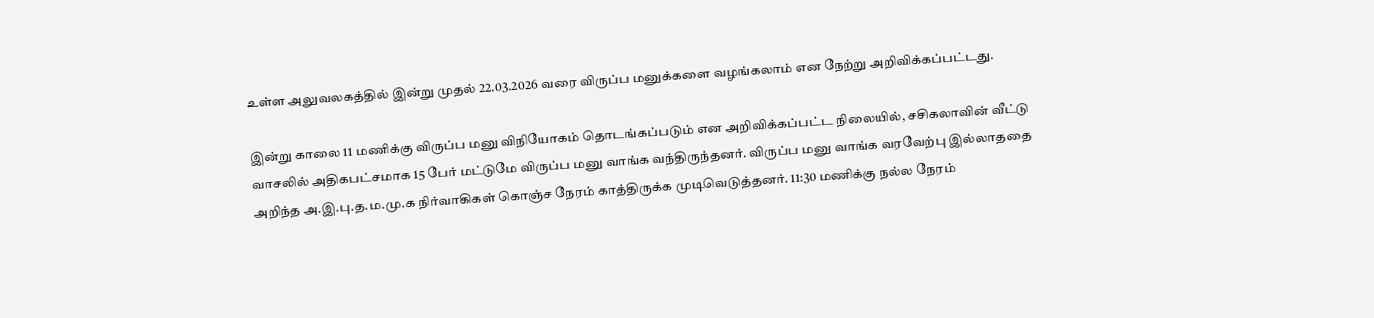உள்ள அலுவலகத்தில் இன்று முதல் 22.03.2026 வரை விருப்ப மனுக்களை வழங்கலாம் என நேற்று அறிவிக்கப்பட்டது.

இன்று காலை 11 மணிக்கு விருப்ப மனு விநியோகம் தொடங்கப்படும் என அறிவிக்கப்பட்ட நிலையில், சசிகலாவின் வீட்டு வாசலில் அதிகபட்சமாக 15 பேர் மட்டுமே விருப்ப மனு வாங்க வந்திருந்தனர். விருப்ப மனு வாங்க வரவேற்பு இல்லாததை அறிந்த அ.இ.பு.த.ம.மு.க நிர்வாகிகள் கொஞ்ச நேரம் காத்திருக்க முடிவெடுத்தனர். 11:30 மணிக்கு நல்ல நேரம்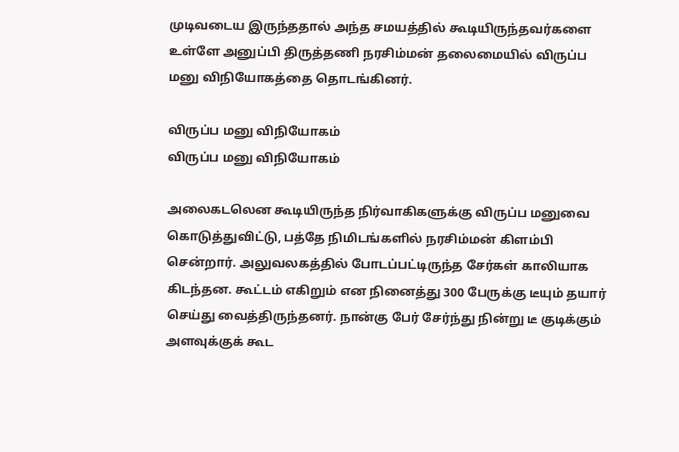முடிவடைய இருந்ததால் அந்த சமயத்தில் கூடியிருந்தவர்களை உள்ளே அனுப்பி திருத்தணி நரசிம்மன் தலைமையில் விருப்ப மனு விநியோகத்தை தொடங்கினர்.

விருப்ப மனு விநியோகம்
விருப்ப மனு விநியோகம்

அலைகடலென கூடியிருந்த நிர்வாகிகளுக்கு விருப்ப மனுவை கொடுத்துவிட்டு, பத்தே நிமிடங்களில் நரசிம்மன் கிளம்பி சென்றார். அலுவலகத்தில் போடப்பட்டிருந்த சேர்கள் காலியாக கிடந்தன. கூட்டம் எகிறும் என நினைத்து 300 பேருக்கு டீயும் தயார் செய்து வைத்திருந்தனர். நான்கு பேர் சேர்ந்து நின்று டீ குடிக்கும் அளவுக்குக் கூட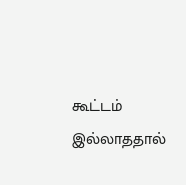கூட்டம் இல்லாததால்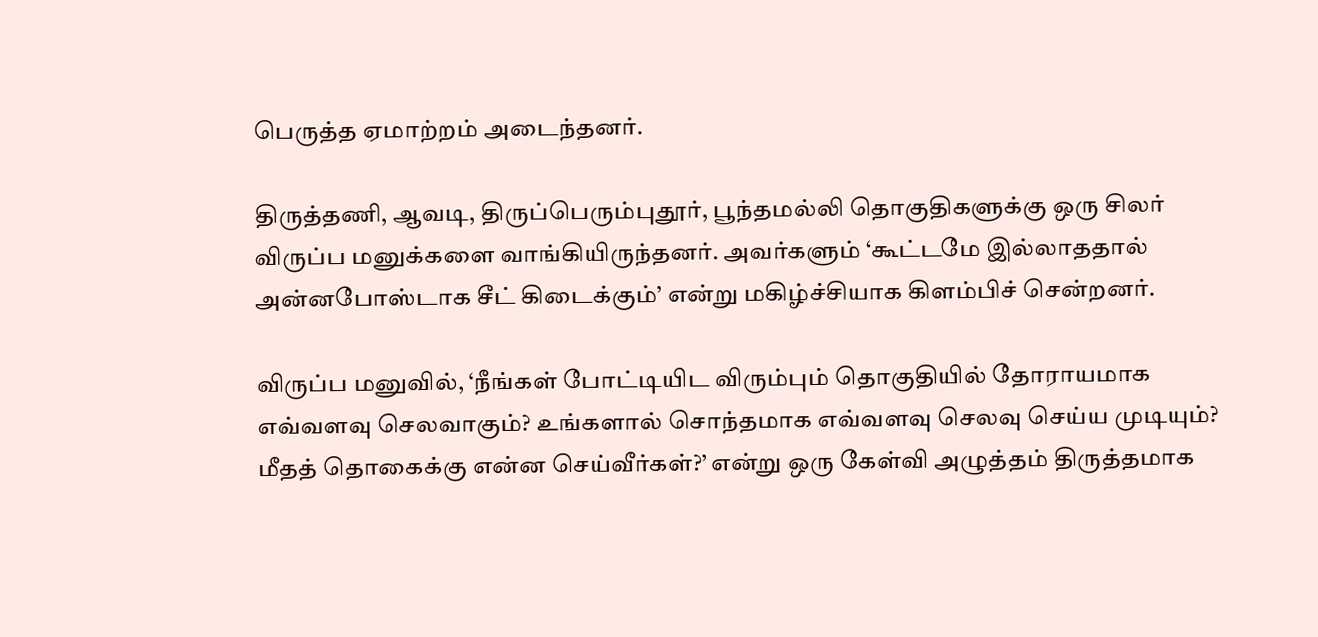பெருத்த ஏமாற்றம் அடைந்தனர்.

திருத்தணி, ஆவடி, திருப்பெரும்புதூர், பூந்தமல்லி தொகுதிகளுக்கு ஒரு சிலர் விருப்ப மனுக்களை வாங்கியிருந்தனர். அவர்களும் ‘கூட்டமே இல்லாததால் அன்னபோஸ்டாக சீட் கிடைக்கும்’ என்று மகிழ்ச்சியாக கிளம்பிச் சென்றனர்.

விருப்ப மனுவில், ‘நீங்கள் போட்டியிட விரும்பும் தொகுதியில் தோராயமாக எவ்வளவு செலவாகும்? உங்களால் சொந்தமாக எவ்வளவு செலவு செய்ய முடியும்? மீதத் தொகைக்கு என்ன செய்வீர்கள்?’ என்று ஒரு கேள்வி அழுத்தம் திருத்தமாக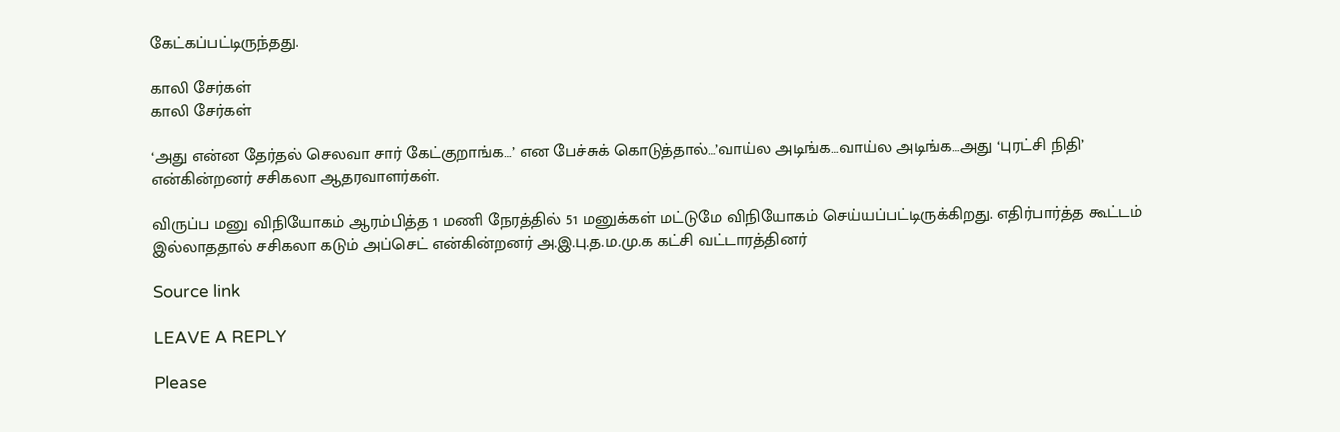கேட்கப்பட்டிருந்தது.

காலி சேர்கள்
காலி சேர்கள்

‘அது என்ன தேர்தல் செலவா சார் கேட்குறாங்க…’ என பேச்சுக் கொடுத்தால்…’வாய்ல அடிங்க…வாய்ல அடிங்க…அது ‘புரட்சி நிதி’ என்கின்றனர் சசிகலா ஆதரவாளர்கள்.

விருப்ப மனு விநியோகம் ஆரம்பித்த 1 மணி நேரத்தில் 51 மனுக்கள் மட்டுமே விநியோகம் செய்யப்பட்டிருக்கிறது. எதிர்பார்த்த கூட்டம் இல்லாததால் சசிகலா கடும் அப்செட் என்கின்றனர் அ.இ.பு.த.ம.மு.க கட்சி வட்டாரத்தினர்

Source link

LEAVE A REPLY

Please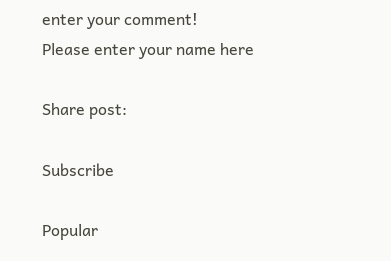enter your comment!
Please enter your name here

Share post:

Subscribe

Popular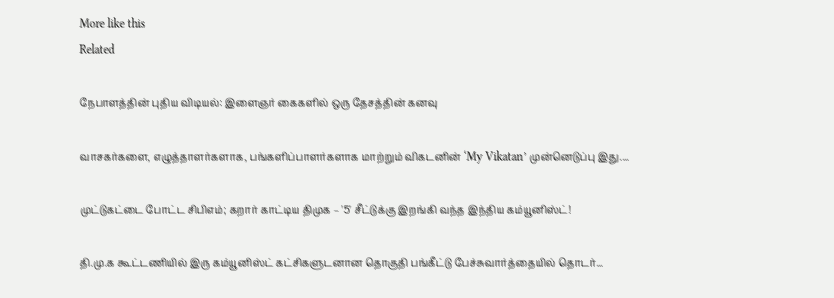More like this
Related

நேபாளத்தின் புதிய விடியல்: இளைஞர் கைகளில் ஒரு தேசத்தின் கனவு

வாசகர்களை, எழுத்தாளர்களாக, பங்களிப்பாளர்களாக மாற்றும் விகடனின் ‘My Vikatan’ முன்னெடுப்பு இது....

முட்டுகட்டை போட்ட சிபிஎம்; கறார் காட்டிய திமுக – '5' சீட்டுக்கு இறங்கி வந்த இந்திய கம்யூனிஸ்ட்!

தி.மு.க கூட்டணியில் இரு கம்யூனிஸ்ட் கட்சிகளுடனான தொகுதி பங்கீட்டு பேச்சுவார்த்தையில் தொடர்...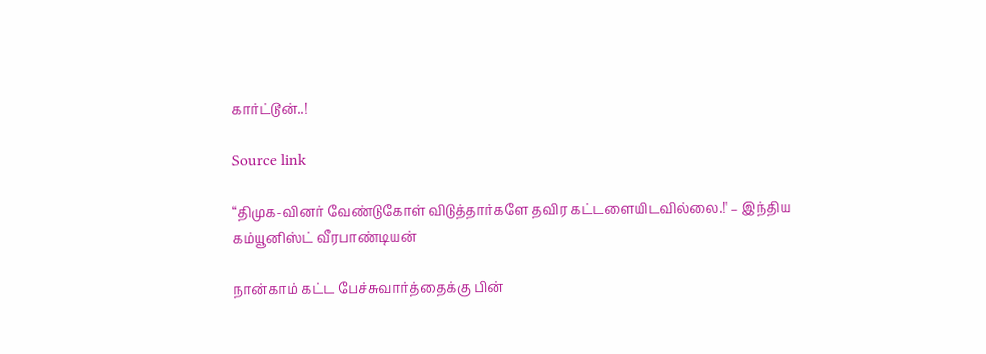கார்ட்டூன்..!

Source link

“திமுக-வினர் வேண்டுகோள் விடுத்தார்களே தவிர கட்டளையிடவில்லை.!' – இந்திய கம்யூனிஸ்ட் வீரபாண்டியன்

நான்காம் கட்ட பேச்சுவார்த்தைக்கு பின்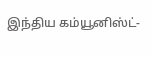இந்திய கம்யூனிஸ்ட்-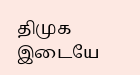திமுக இடையே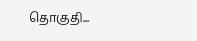தொகுதி...